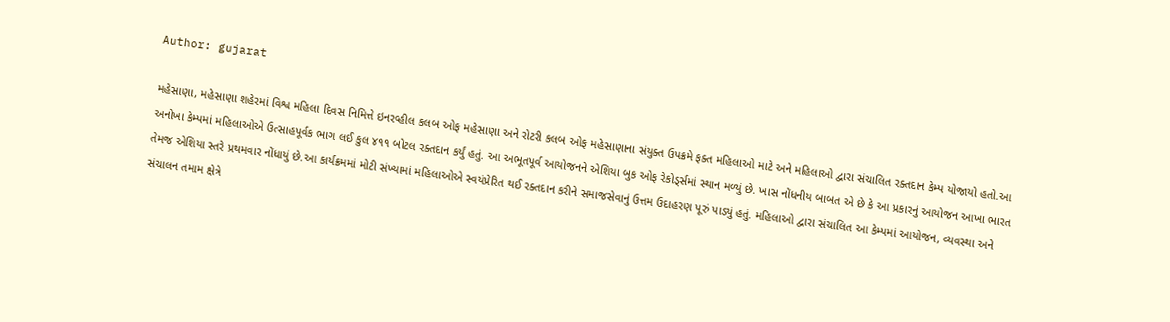Author: gujarat

મહેસાણા, મહેસાણા શહેરમાં વિશ્વ મહિલા દિવસ નિમિત્તે ઇનરવ્હીલ કલબ ઓફ મહેસાણા અને રોટરી કલબ ઓફ મહેસાણાના સંયુક્ત ઉપક્રમે ફક્ત મહિલાઓ માટે અને મહિલાઓ દ્વારા સંચાલિત રક્તદાન કેમ્પ યોજાયો હતો.આ અનોખા કેમ્પમાં મહિલાઓએ ઉત્સાહપૂર્વક ભાગ લઈ કુલ ૪૧૧ બોટલ રક્તદાન કર્યું હતું. આ અભૂતપૂર્વ આયોજનને એશિયા બુક ઓફ રેકોડ્‌ર્સમાં સ્થાન મળ્યું છે. ખાસ નોંધનીય બાબત એ છે કે આ પ્રકારનું આયોજન આખા ભારત તેમજ એશિયા સ્તરે પ્રથમવાર નોંધાયું છે.આ કાર્યક્રમમાં મોટી સંખ્યામાં મહિલાઓએ સ્વયંપ્રેરિત થઈ રક્તદાન કરીને સમાજસેવાનું ઉત્તમ ઉદાહરણ પૂરું પાડ્યું હતું. મહિલાઓ દ્વારા સંચાલિત આ કેમ્પમાં આયોજન, વ્યવસ્થા અને સંચાલન તમામ ક્ષેત્રે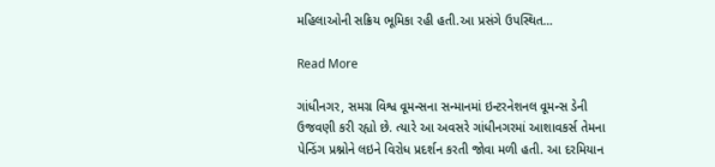મહિલાઓની સક્રિય ભૂમિકા રહી હતી.આ પ્રસંગે ઉપસ્થિત…

Read More

ગાંધીનગર, સમગ્ર વિશ્વ વૂમન્સના સન્માનમાં ઇન્ટરનેશનલ વૂમન્સ ડેની ઉજવણી કરી રહ્યો છે. ત્યારે આ અવસરે ગાંધીનગરમાં આશાવકર્સ તેમના પેન્ડિંગ પ્રશ્નોને લઇને વિરોધ પ્રદર્શન કરતી જોવા મળી હતી. આ દરમિયાન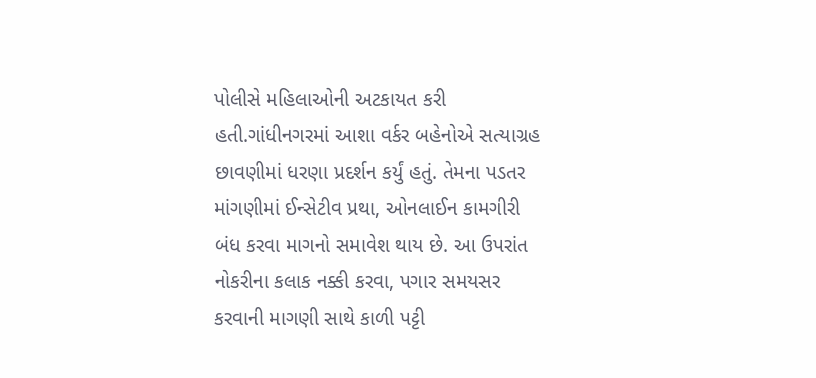પોલીસે મહિલાઓની અટકાયત કરી હતી.ગાંધીનગરમાં આશા વર્કર બહેનોએ સત્યાગ્રહ છાવણીમાં ધરણા પ્રદર્શન કર્યું હતું. તેમના પડતર માંગણીમાં ઈન્સેટીવ પ્રથા, ઓનલાઈન કામગીરી બંધ કરવા માગનો સમાવેશ થાય છે. આ ઉપરાંત નોકરીના કલાક નક્કી કરવા, પગાર સમયસર કરવાની માગણી સાથે કાળી પટ્ટી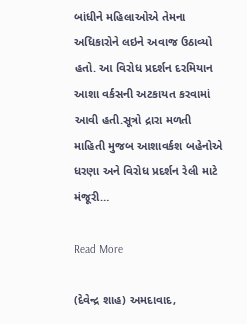બાંધીને મહિલાઓએ તેમના અધિકારોને લઇને અવાજ ઉઠાવ્યો હતો. આ વિરોધ પ્રદર્શન દરમિયાન આશા વર્કસની અટકાયત કરવામાં આવી હતી.સૂત્રો દ્રારા મળતી માહિતી મુજબ આશાવર્કશ બહેનોએ ધરણા અને વિરોધ પ્રદર્શન રેલી માટે મંજૂરી…

Read More

(દેવેન્દ્ર શાહ) અમદાવાદ,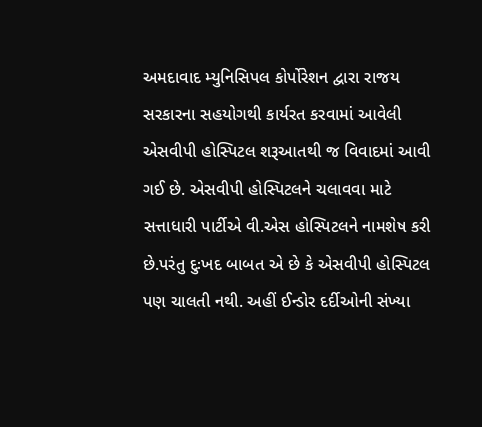અમદાવાદ મ્યુનિસિપલ કોર્પોરેશન દ્વારા રાજય સરકારના સહયોગથી કાર્યરત કરવામાં આવેલી એસવીપી હોસ્પિટલ શરૂઆતથી જ વિવાદમાં આવી ગઈ છે. એસવીપી હોસ્પિટલને ચલાવવા માટે સત્તાધારી પાર્ટીએ વી.એસ હોસ્પિટલને નામશેષ કરી છે.પરંતુ દુઃખદ બાબત એ છે કે એસવીપી હોસ્પિટલ પણ ચાલતી નથી. અહીં ઈન્ડોર દર્દીઓની સંખ્યા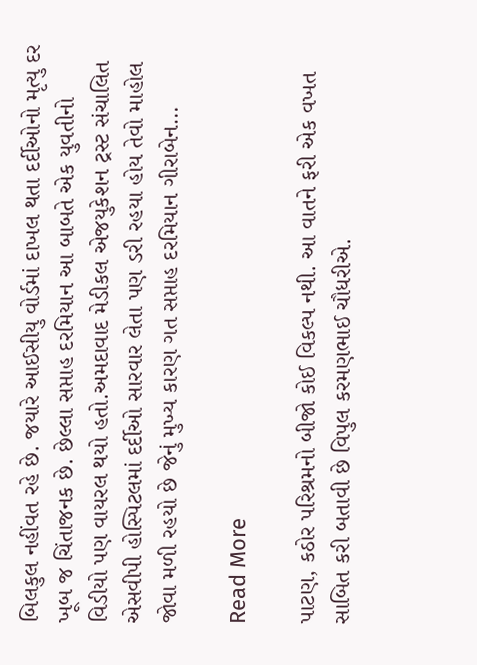બિલકુલ નહીંવત રહે છે. જયારે આઈસીયુ વોર્ડમાં દાખલ થતા દર્દીઓનો મૃત્યુ દર ખૂબ જ ચિંતાજનક છે. છેલ્લા સપ્તાહ દરમિયાન આ બાબતે એક યુવતીનો વિડીયો પણ વાયરલ થયો હતો.અમદાવાદ મેડીકલ એજયુકેશન ટ્રસ્ટ સંચાલિત એસવીપી હોસ્પિટલમાં દર્દીઓ સારવાર લેતા પણ ડરી રહયા હોય તેવો માહોલ જોવા મળી રહયો છે જેનું મુખ્ય કારણ ગત સપ્તાહ દરમિયાન ગીરાબેન…

Read More

પાટણ, કઠોર પરિશ્રમનો બીજો કોઈ વિકલ્પ નથી. આ વાતને ફરી એક વખત સાબિત કરી બતાવી છે વિપુલ કરમણભાઈ ચૌધરીએ.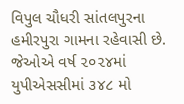વિપુલ ચૌધરી સાંતલપુરના હમીરપુરા ગામના રહેવાસી છે. જેઓએ વર્ષ ૨૦૨૪માં યુપીએસસીમાં ૩૪૮ મો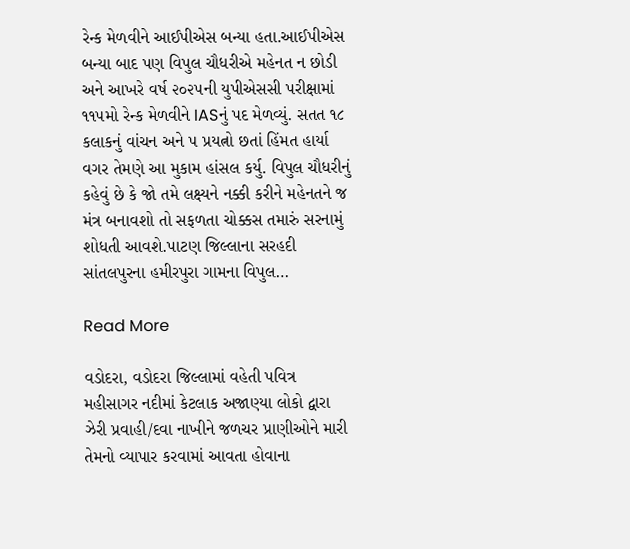રેન્ક મેળવીને આઈપીએસ બન્યા હતા.આઈપીએસ બન્યા બાદ પણ વિપુલ ચૌધરીએ મહેનત ન છોડી અને આખરે વર્ષ ૨૦૨૫ની યુપીએસસી પરીક્ષામાં ૧૧૫મો રેન્ક મેળવીને IASનું પદ મેળવ્યું. સતત ૧૮ કલાકનું વાંચન અને ૫ પ્રયત્નો છતાં હિંમત હાર્યા વગર તેમણે આ મુકામ હાંસલ કર્યુ. વિપુલ ચૌધરીનું કહેવું છે કે જો તમે લક્ષ્યને નક્કી કરીને મહેનતને જ મંત્ર બનાવશો તો સફળતા ચોક્કસ તમારું સરનામું શોધતી આવશે.પાટણ જિલ્લાના સરહદી સાંતલપુરના હમીરપુરા ગામના વિપુલ…

Read More

વડોદરા, વડોદરા જિલ્લામાં વહેતી પવિત્ર મહીસાગર નદીમાં કેટલાક અજાણ્યા લોકો દ્વારા ઝેરી પ્રવાહી/દવા નાખીને જળચર પ્રાણીઓને મારી તેમનો વ્યાપાર કરવામાં આવતા હોવાના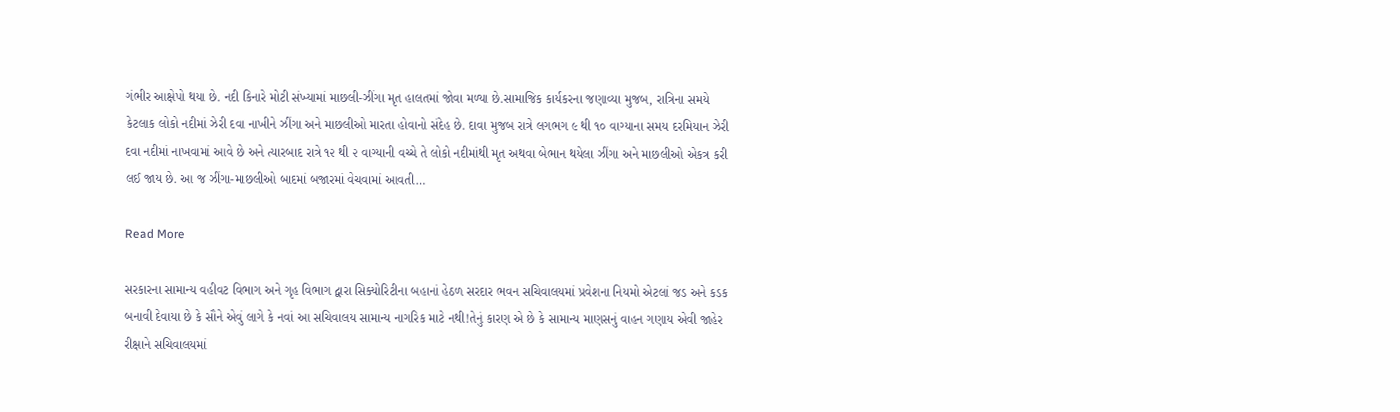ગંભીર આક્ષેપો થયા છે. નદી કિનારે મોટી સંખ્યામાં માછલી-ઝીંગા મૃત હાલતમાં જોવા મળ્યા છે.સામાજિક કાર્યકરના જણાવ્યા મુજબ, રાત્રિના સમયે કેટલાક લોકો નદીમાં ઝેરી દવા નાખીને ઝીંગા અને માછલીઓ મારતા હોવાનો સંદેહ છે. દાવા મુજબ રાત્રે લગભગ ૯ થી ૧૦ વાગ્યાના સમય દરમિયાન ઝેરી દવા નદીમાં નાખવામાં આવે છે અને ત્યારબાદ રાત્રે ૧૨ થી ૨ વાગ્યાની વચ્ચે તે લોકો નદીમાંથી મૃત અથવા બેભાન થયેલા ઝીંગા અને માછલીઓ એકત્ર કરી લઈ જાય છે. આ જ ઝીંગા-માછલીઓ બાદમાં બજારમાં વેચવામાં આવતી…

Read More

સરકારના સામાન્ય વહીવટ વિભાગ અને ગૃહ વિભાગ દ્વારા સિક્યોરિટીના બહાનાં હેઠળ સરદાર ભવન સચિવાલયમાં પ્રવેશના નિયમો એટલાં જડ અને કડક બનાવી દેવાયા છે કે સૌને એવું લાગે કે નવાં આ સચિવાલય સામાન્ય નાગરિક માટે નથી!તેનું કારણ એ છે કે સામાન્ય માણસનું વાહન ગણાય એવી જાહેર રીક્ષાને સચિવાલયમાં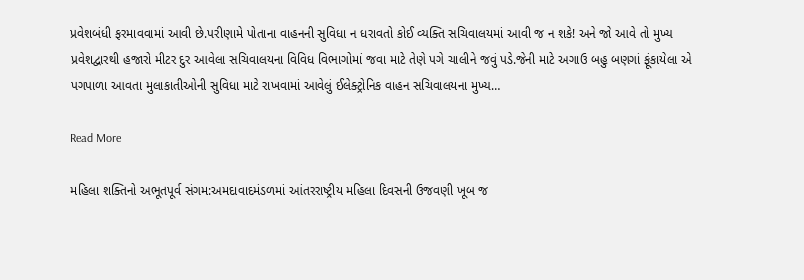પ્રવેશબંધી ફરમાવવામાં આવી છે.પરીણામે પોતાના વાહનની સુવિધા ન ધરાવતો કોઈ વ્યક્તિ સચિવાલયમાં આવી જ ન શકે! અને જો આવે તો મુખ્ય પ્રવેશદ્વારથી હજારો મીટર દુર આવેલા સચિવાલયના વિવિધ વિભાગોમાં જવા માટે તેણે પગે ચાલીને જવું પડે.જેની માટે અગાઉ બહુ બણગાં ફૂંકાયેલા એ પગપાળા આવતા મુલાકાતીઓની સુવિધા માટે રાખવામાં આવેલું ઈલેક્ટ્રોનિક વાહન સચિવાલયના મુખ્ય…

Read More

મહિલા શક્તિનો અભૂતપૂર્વ સંગમ:અમદાવાદમંડળમાં આંતરરાષ્ટ્રીય મહિલા દિવસની ઉજવણી ખૂબ જ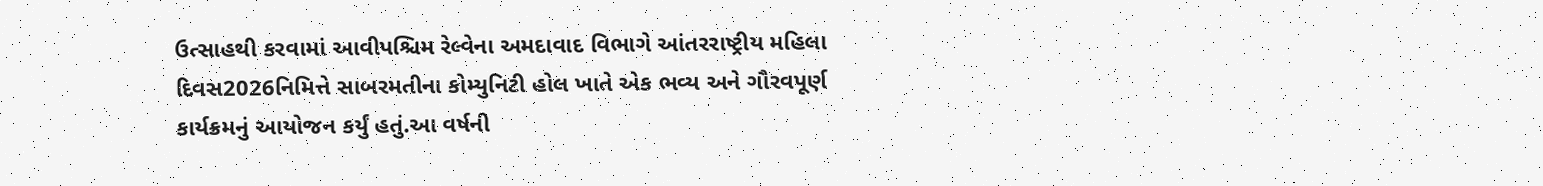ઉત્સાહથી કરવામાં આવીપશ્ચિમ રેલ્વેના અમદાવાદ વિભાગે આંતરરાષ્ટ્રીય મહિલા દિવસ2026નિમિત્તે સાબરમતીના કોમ્યુનિટી હોલ ખાતે એક ભવ્ય અને ગૌરવપૂર્ણ કાર્યક્રમનું આયોજન કર્યું હતું.આ વર્ષની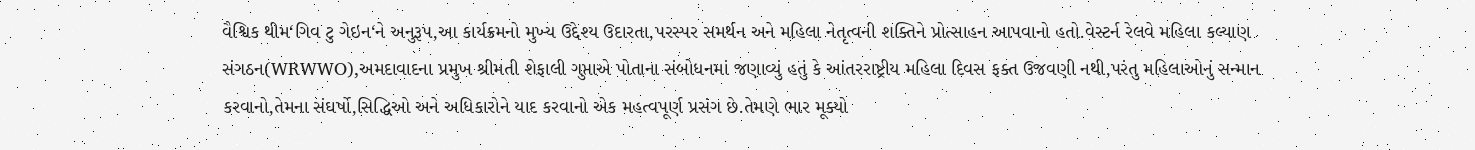વૈશ્વિક થીમ‘ગિવ ટુ ગેઇન‘ને અનુરૂપ,આ કાર્યક્રમનો મુખ્ય ઉદ્દેશ્ય ઉદારતા,પરસ્પર સમર્થન અને મહિલા નેતૃત્વની શક્તિને પ્રોત્સાહન આપવાનો હતો.વેસ્ટર્ન રેલવે મહિલા કલ્યાણ સંગઠન(WRWWO),અમદાવાદના પ્રમુખ શ્રીમતી શેફાલી ગુપ્તાએ પોતાના સંબોધનમાં જણાવ્યું હતું કે આંતરરાષ્ટ્રીય મહિલા દિવસ ફક્ત ઉજવણી નથી,પરંતુ મહિલાઓનું સન્માન કરવાનો,તેમના સંઘર્ષો,સિદ્ધિઓ અને અધિકારોને યાદ કરવાનો એક મહત્વપૂર્ણ પ્રસંગ છે.તેમણે ભાર મૂક્યો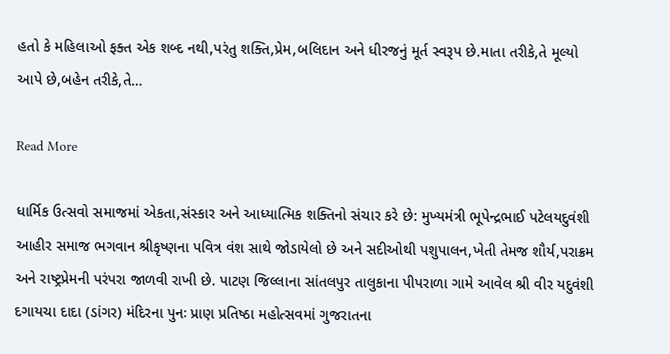હતો કે મહિલાઓ ફક્ત એક શબ્દ નથી,પરંતુ શક્તિ,પ્રેમ,બલિદાન અને ધીરજનું મૂર્ત સ્વરૂપ છે.માતા તરીકે,તે મૂલ્યો આપે છે,બહેન તરીકે,તે…

Read More

ધાર્મિક ઉત્સવો સમાજમાં એકતા,સંસ્કાર અને આધ્યાત્મિક શક્તિનો સંચાર કરે છે: મુખ્યમંત્રી ભૂપેન્દ્રભાઈ પટેલયદુવંશી આહીર સમાજ ભગવાન શ્રીકૃષ્ણના પવિત્ર વંશ સાથે જોડાયેલો છે અને સદીઓથી પશુપાલન,ખેતી તેમજ શૌર્ય,પરાક્રમ અને રાષ્ટ્રપ્રેમની પરંપરા જાળવી રાખી છે. પાટણ જિલ્લાના સાંતલપુર તાલુકાના પીપરાળા ગામે આવેલ શ્રી વીર યદુવંશી દગાયચા દાદા (ડાંગર) મંદિરના પુનઃ પ્રાણ પ્રતિષ્ઠા મહોત્સવમાં ગુજરાતના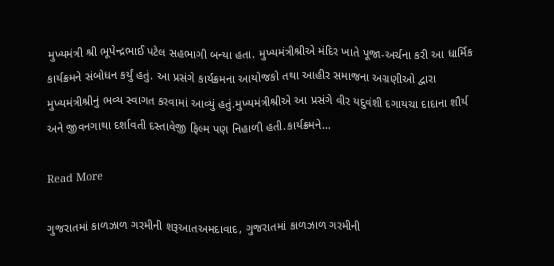મુખ્યમંત્રી શ્રી ભૂપેન્દ્રભાઈ પટેલ સહભાગી બન્યા હતા. મુખ્યમંત્રીશ્રીએ મંદિર ખાતે પૂજા-અર્ચના કરી આ ધાર્મિક કાર્યક્રમને સંબોધન કર્યું હતું. આ પ્રસંગે કાર્યક્રમના આયોજકો તથા આહીર સમાજના અગ્રણીઓ દ્વારા મુખ્યમંત્રીશ્રીનું ભવ્ય સ્વાગત કરવામાં આવ્યું હતું.મુખ્યમંત્રીશ્રીએ આ પ્રસંગે વીર યદુવંશી દગાયચા દાદાના શૌર્ય અને જીવનગાથા દર્શાવતી દસ્તાવેજી ફિલ્મ પણ નિહાળી હતી.કાર્યક્રમને…

Read More

ગુજરાતમાં કાળઝાળ ગરમીની શરૂઆતઅમદાવાદ, ગુજરાતમાં કાળઝાળ ગરમીની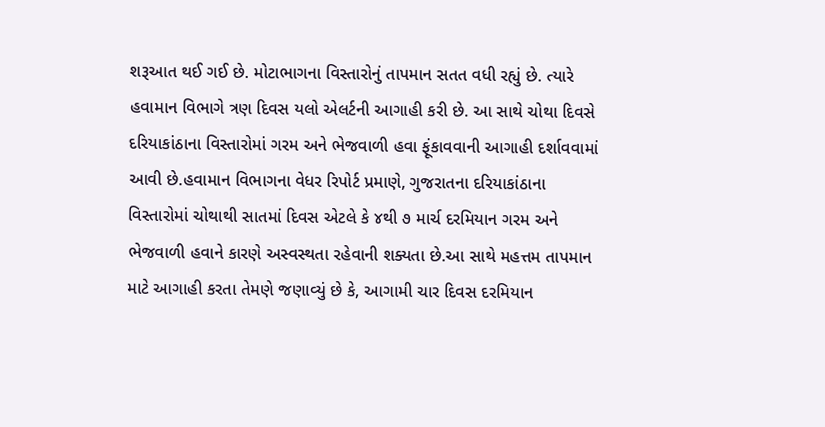શરૂઆત થઈ ગઈ છે. મોટાભાગના વિસ્તારોનું તાપમાન સતત વધી રહ્યું છે. ત્યારે હવામાન વિભાગે ત્રણ દિવસ યલો એલર્ટની આગાહી કરી છે. આ સાથે ચોથા દિવસે દરિયાકાંઠાના વિસ્તારોમાં ગરમ અને ભેજવાળી હવા ફૂંકાવવાની આગાહી દર્શાવવામાં આવી છે.હવામાન વિભાગના વેધર રિપોર્ટ પ્રમાણે, ગુજરાતના દરિયાકાંઠાના વિસ્તારોમાં ચોથાથી સાતમાં દિવસ એટલે કે ૪થી ૭ માર્ચ દરમિયાન ગરમ અને ભેજવાળી હવાને કારણે અસ્વસ્થતા રહેવાની શક્યતા છે.આ સાથે મહત્તમ તાપમાન માટે આગાહી કરતા તેમણે જણાવ્યું છે કે, આગામી ચાર દિવસ દરમિયાન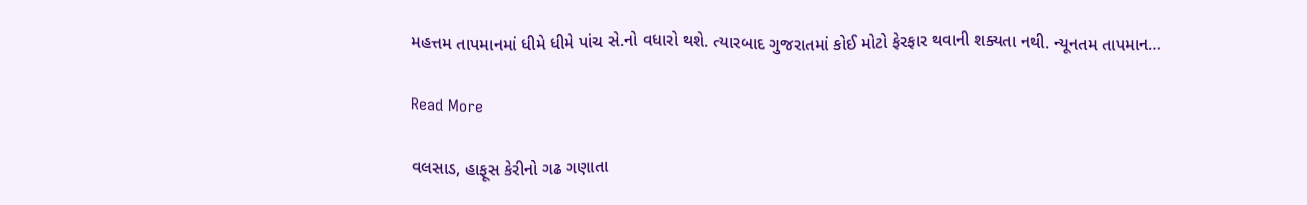મહત્તમ તાપમાનમાં ધીમે ધીમે પાંચ સે.નો વધારો થશે. ત્યારબાદ ગુજરાતમાં કોઈ મોટો ફેરફાર થવાની શક્યતા નથી. ન્યૂનતમ તાપમાન…

Read More

વલસાડ, હાફૂસ કેરીનો ગઢ ગણાતા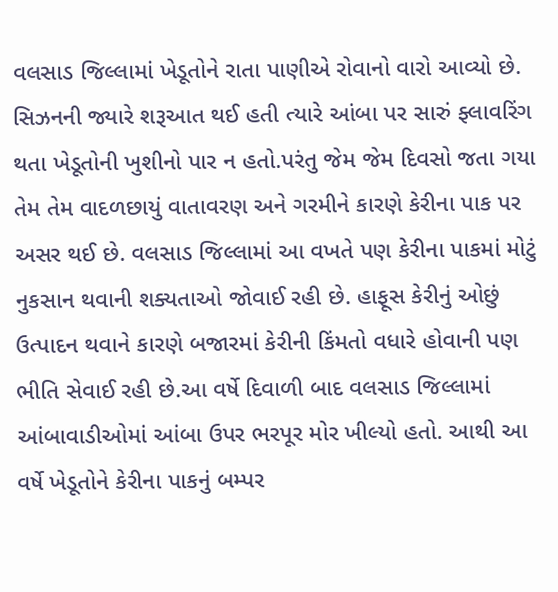વલસાડ જિલ્લામાં ખેડૂતોને રાતા પાણીએ રોવાનો વારો આવ્યો છે. સિઝનની જ્યારે શરૂઆત થઈ હતી ત્યારે આંબા પર સારું ફ્લાવરિંગ થતા ખેડૂતોની ખુશીનો પાર ન હતો.પરંતુ જેમ જેમ દિવસો જતા ગયા તેમ તેમ વાદળછાયું વાતાવરણ અને ગરમીને કારણે કેરીના પાક પર અસર થઈ છે. વલસાડ જિલ્લામાં આ વખતે પણ કેરીના પાકમાં મોટું નુકસાન થવાની શક્યતાઓ જોવાઈ રહી છે. હાફૂસ કેરીનું ઓછું ઉત્પાદન થવાને કારણે બજારમાં કેરીની કિંમતો વધારે હોવાની પણ ભીતિ સેવાઈ રહી છે.આ વર્ષે દિવાળી બાદ વલસાડ જિલ્લામાં આંબાવાડીઓમાં આંબા ઉપર ભરપૂર મોર ખીલ્યો હતો. આથી આ વર્ષે ખેડૂતોને કેરીના પાકનું બમ્પર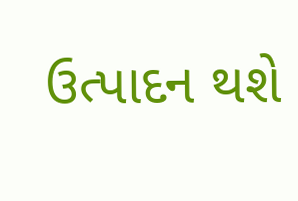ઉત્પાદન થશે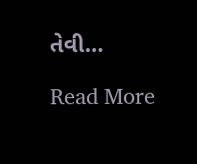તેવી…

Read More